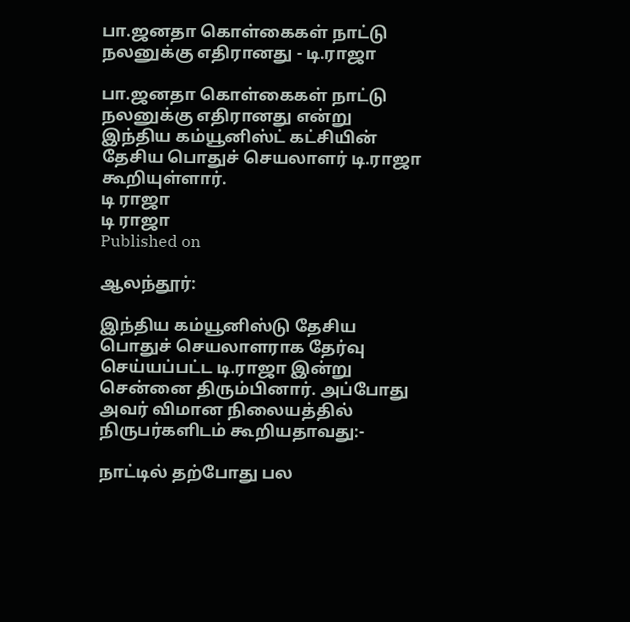பா.ஜனதா கொள்கைகள் நாட்டு நலனுக்கு எதிரானது - டி.ராஜா

பா.ஜனதா கொள்கைகள் நாட்டு நலனுக்கு எதிரானது என்று இந்திய கம்யூனிஸ்ட் கட்சியின் தேசிய பொதுச் செயலாளர் டி.ராஜா கூறியுள்ளார்.
டி ராஜா
டி ராஜா
Published on

ஆலந்தூர்:

இந்திய கம்யூனிஸ்டு தேசிய பொதுச் செயலாளராக தேர்வு செய்யப்பட்ட டி.ராஜா இன்று சென்னை திரும்பினார். அப்போது அவர் விமான நிலையத்தில் நிருபர்களிடம் கூறியதாவது:-

நாட்டில் தற்போது பல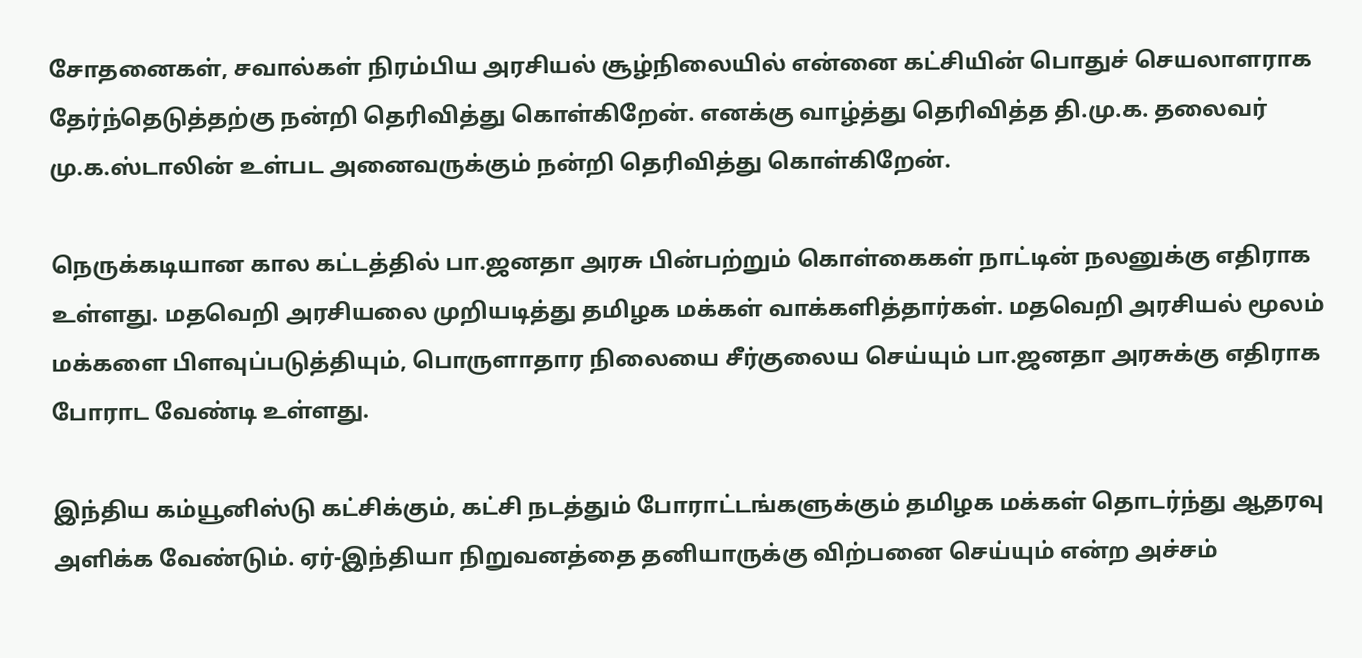சோதனைகள், சவால்கள் நிரம்பிய அரசியல் சூழ்நிலையில் என்னை கட்சியின் பொதுச் செயலாளராக தேர்ந்தெடுத்தற்கு நன்றி தெரிவித்து கொள்கிறேன். எனக்கு வாழ்த்து தெரிவித்த தி.மு.க. தலைவர் மு.க.ஸ்டாலின் உள்பட அனைவருக்கும் நன்றி தெரிவித்து கொள்கிறேன்.

நெருக்கடியான கால கட்டத்தில் பா.ஜனதா அரசு பின்பற்றும் கொள்கைகள் நாட்டின் நலனுக்கு எதிராக உள்ளது. மதவெறி அரசியலை முறியடித்து தமிழக மக்கள் வாக்களித்தார்கள். மதவெறி அரசியல் மூலம் மக்களை பிளவுப்படுத்தியும், பொருளாதார நிலையை சீர்குலைய செய்யும் பா.ஜனதா அரசுக்கு எதிராக போராட வேண்டி உள்ளது.

இந்திய கம்யூனிஸ்டு கட்சிக்கும், கட்சி நடத்தும் போராட்டங்களுக்கும் தமிழக மக்கள் தொடர்ந்து ஆதரவு அளிக்க வேண்டும். ஏர்-இந்தியா நிறுவனத்தை தனியாருக்கு விற்பனை செய்யும் என்ற அச்சம்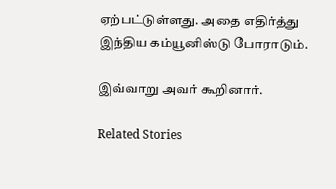ஏற்பட்டுள்ளது. அதை எதிர்த்து இந்திய கம்யூனிஸ்டு போராடும்.

இவ்வாறு அவர் கூறினார்.

Related Stories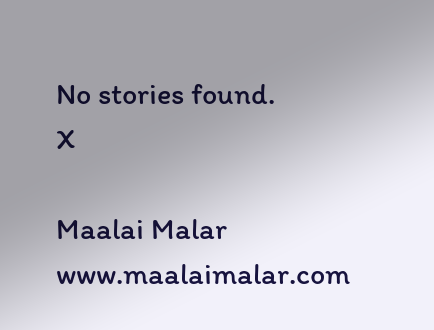No stories found.
X

Maalai Malar
www.maalaimalar.com